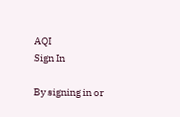AQI
Sign In

By signing in or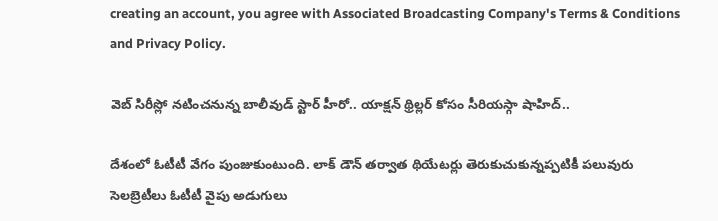creating an account, you agree with Associated Broadcasting Company's Terms & Conditions and Privacy Policy.

వెబ్ సిరీస్లో నటించనున్న బాలీవుడ్ స్టార్ హీరో.. యాక్షన్ థ్రిల్లర్ కోసం సీరియస్గా షాహిద్..

దేశంలో ఓటీటీ వేగం పుంజుకుంటుంది. లాక్ డౌన్ తర్వాత థియేటర్లు తెరుకుచుకున్నప్పటికీ పలువురు సెలబ్రెటీలు ఓటీటీ వైపు అడుగులు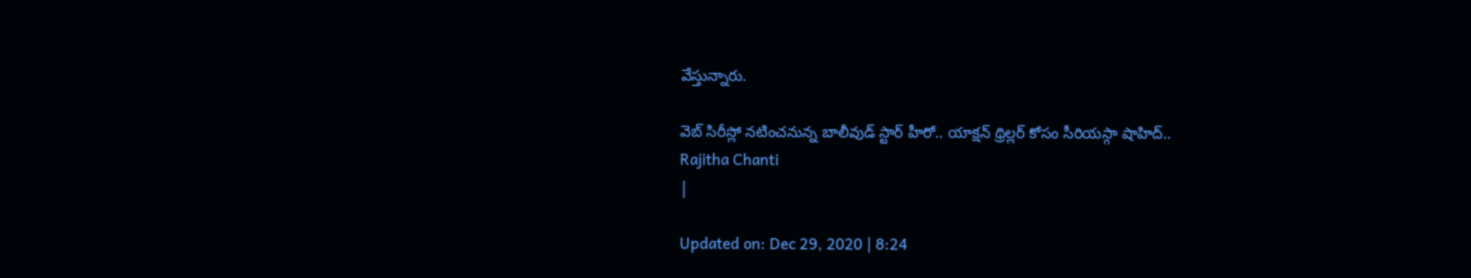వేస్తున్నారు.

వెబ్ సిరీస్లో నటించనున్న బాలీవుడ్ స్టార్ హీరో.. యాక్షన్ థ్రిల్లర్ కోసం సీరియస్గా షాహిద్..
Rajitha Chanti
|

Updated on: Dec 29, 2020 | 8:24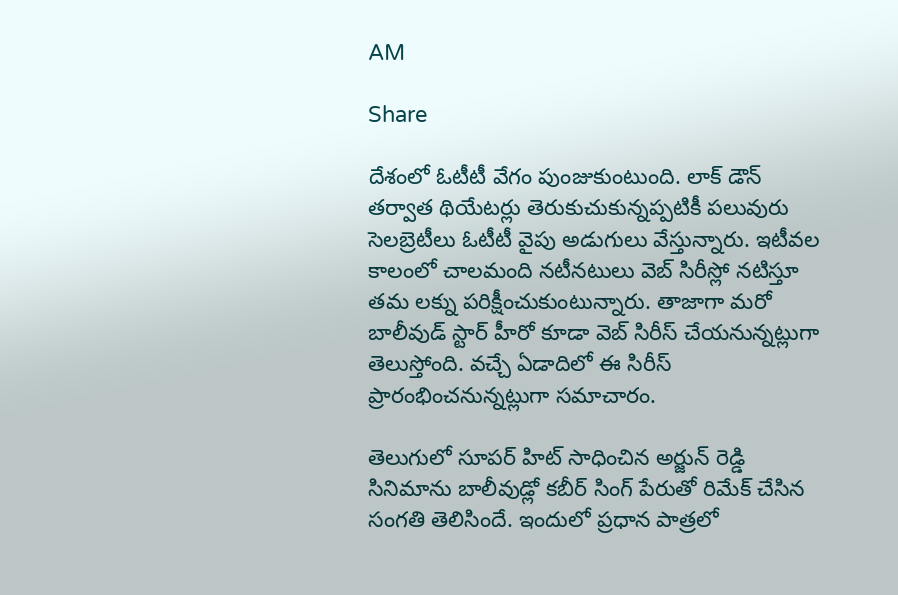AM

Share

దేశంలో ఓటీటీ వేగం పుంజుకుంటుంది. లాక్ డౌన్ తర్వాత థియేటర్లు తెరుకుచుకున్నప్పటికీ పలువురు సెలబ్రెటీలు ఓటీటీ వైపు అడుగులు వేస్తున్నారు. ఇటీవల కాలంలో చాలమంది నటీనటులు వెబ్ సిరీస్లో నటిస్తూ తమ లక్ను పరిక్షీంచుకుంటున్నారు. తాజాగా మరో బాలీవుడ్ స్టార్ హీరో కూడా వెబ్ సిరీస్ చేయనున్నట్లుగా తెలుస్తోంది. వచ్చే ఏడాదిలో ఈ సిరీస్ ప్రారంభించనున్నట్లుగా సమాచారం.

తెలుగులో సూపర్ హిట్ సాధించిన అర్జున్ రెడ్డి సినిమాను బాలీవుడ్లో కబీర్ సింగ్ పేరుతో రిమేక్ చేసిన సంగతి తెలిసిందే. ఇందులో ప్రధాన పాత్రలో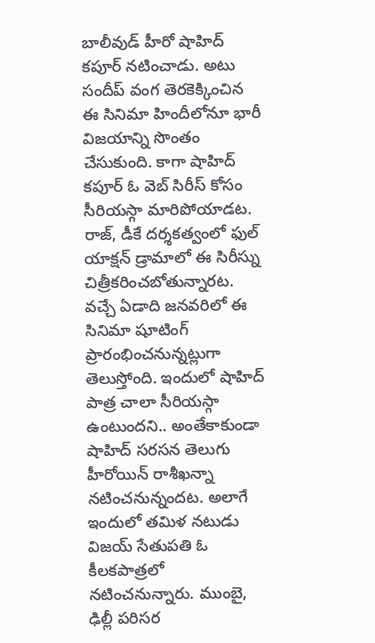బాలీవుడ్ హీరో షాహిద్ కపూర్ నటించాడు. అటు సందీప్ వంగ తెరకెక్కించిన ఈ సినిమా హిందీలోనూ భారీ విజయాన్ని సొంతం చేసుకుంది. కాగా షాహిద్ కపూర్ ఓ వెబ్ సిరీస్ కోసం సీరియస్గా మారిపోయాడట. రాజ్, డీకే దర్శకత్వంలో ఫుల్ యాక్షన్ డ్రామాలో ఈ సిరీస్ను చిత్రీకరించబోతున్నారట. వచ్చే ఏడాది జనవరిలో ఈ సినిమా షూటింగ్ ప్రారంభించనున్నట్లుగా తెలుస్తోంది. ఇందులో షాహిద్ పాత్ర చాలా సీరియస్గా ఉంటుందని.. అంతేకాకుండా షాహిద్ సరసన తెలుగు హీరోయిన్ రాశీఖన్నా నటించనున్నందట. అలాగే ఇందులో తమిళ నటుడు విజయ్ సేతుపతి ఓ కీలకపాత్రలో నటించనున్నారు. ముంబై, ఢిల్లీ పరిసర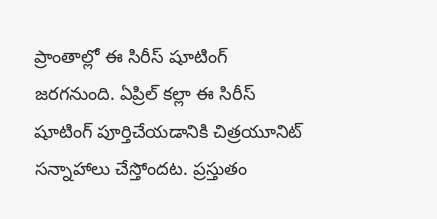ప్రాంతాల్లో ఈ సిరీస్ షూటింగ్ జరగనుంది. ఏప్రిల్ కల్లా ఈ సిరీస్ షూటింగ్ పూర్తిచేయడానికి చిత్రయూనిట్ సన్నాహాలు చేస్తోందట. ప్రస్తుతం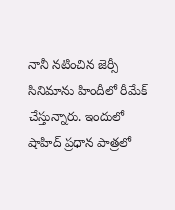నానీ నటించిన జెర్సీ సినిమాను హిందీలో రీమేక్ చేస్తున్నారు. ఇందులో షాహిద్ ప్రధాన పాత్రలో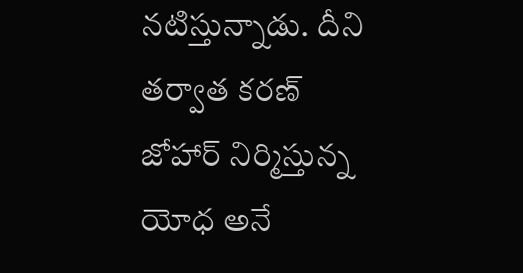నటిస్తున్నాడు. దీని తర్వాత కరణ్ జోహార్ నిర్మిస్తున్న యోధ అనే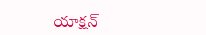యాక్షన్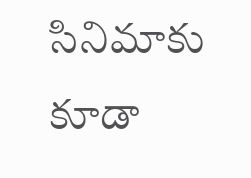సినిమాకు కూడా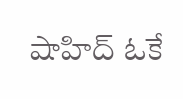షాహిద్ ఓకే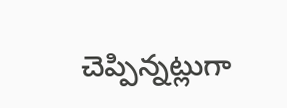చెప్పిన్నట్లుగా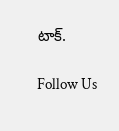టాక్.

Follow Us